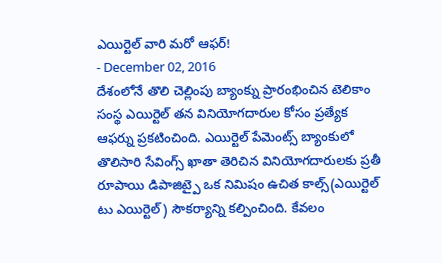ఎయిర్టెల్ వారి మరో ఆఫర్!
- December 02, 2016
దేశంలోనే తొలి చెల్లింపు బ్యాంక్ను ప్రారంభించిన టెలికాం సంస్థ ఎయిర్టెల్ తన వినియోగదారుల కోసం ప్రత్యేక ఆఫర్ను ప్రకటించింది. ఎయిర్టెల్ పేమెంట్స్ బ్యాంకులో తొలిసారి సేవింగ్స్ ఖాతా తెరిచిన వినియోగదారులకు ప్రతీ రూపాయి డిపాజిట్పై ఒక నిమిషం ఉచిత కాల్స్(ఎయిర్టెల్ టు ఎయిర్టెల్) సౌకర్యాన్ని కల్పించింది. కేవలం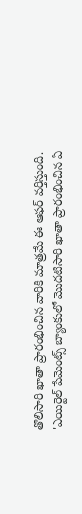తొలిసారి ఖాతా ప్రారంభించిన వారికి మాత్రమే ఈ ఆఫర్ వర్తిస్తుంది.
'ఎయిర్టెల్ పేమెంట్స్ బ్యాంకులో మొదటిసారి ఖాతా ప్రారంభించిన ఏ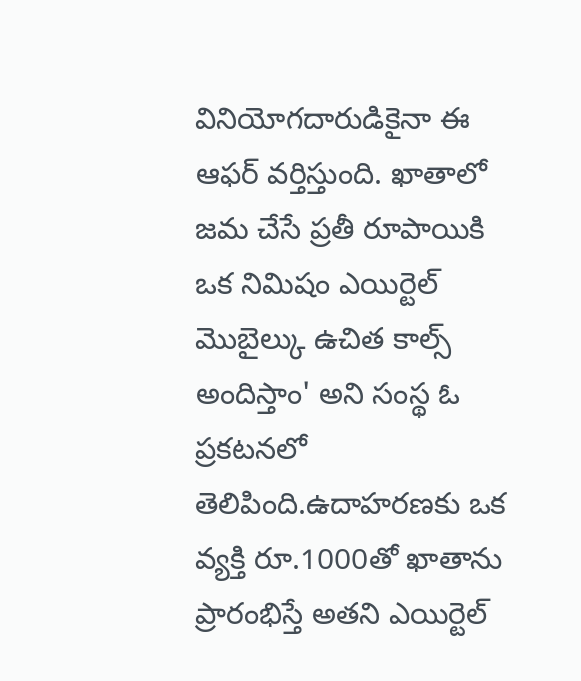వినియోగదారుడికైనా ఈ ఆఫర్ వర్తిస్తుంది. ఖాతాలో జమ చేసే ప్రతీ రూపాయికి ఒక నిమిషం ఎయిర్టెల్ మొబైల్కు ఉచిత కాల్స్ అందిస్తాం' అని సంస్థ ఓ ప్రకటనలో తెలిపింది.ఉదాహరణకు ఒక వ్యక్తి రూ.1000తో ఖాతాను ప్రారంభిస్తే అతని ఎయిర్టెల్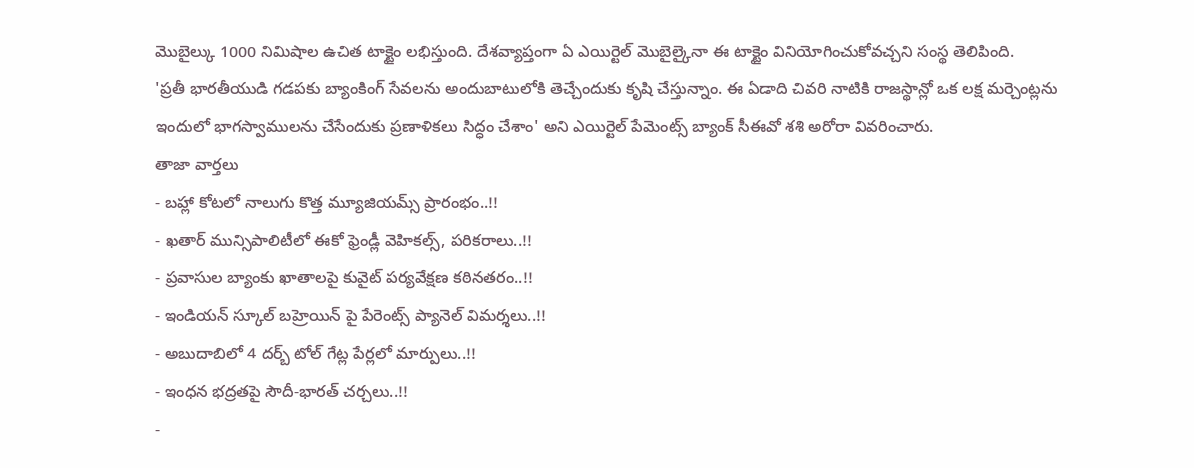మొబైల్కు 1000 నిమిషాల ఉచిత టాక్టైం లభిస్తుంది. దేశవ్యాప్తంగా ఏ ఎయిర్టెల్ మొబైల్కైనా ఈ టాక్టైం వినియోగించుకోవచ్చని సంస్థ తెలిపింది.
'ప్రతీ భారతీయుడి గడపకు బ్యాంకింగ్ సేవలను అందుబాటులోకి తెచ్చేందుకు కృషి చేస్తున్నాం. ఈ ఏడాది చివరి నాటికి రాజస్థాన్లో ఒక లక్ష మర్చెంట్లను ఇందులో భాగస్వాములను చేసేందుకు ప్రణాళికలు సిద్ధం చేశాం' అని ఎయిర్టెల్ పేమెంట్స్ బ్యాంక్ సీఈవో శశి అరోరా వివరించారు.
తాజా వార్తలు
- బహ్లా కోటలో నాలుగు కొత్త మ్యూజియమ్స్ ప్రారంభం..!!
- ఖతార్ మున్సిపాలిటీలో ఈకో ఫ్రెండ్లీ వెహికల్స్, పరికరాలు..!!
- ప్రవాసుల బ్యాంకు ఖాతాలపై కువైట్ పర్యవేక్షణ కఠినతరం..!!
- ఇండియన్ స్కూల్ బహ్రెయిన్ పై పేరెంట్స్ ప్యానెల్ విమర్శలు..!!
- అబుదాబిలో 4 దర్బ్ టోల్ గేట్ల పేర్లలో మార్పులు..!!
- ఇంధన భద్రతపై సౌదీ-భారత్ చర్చలు..!!
-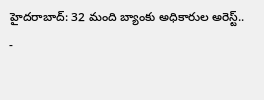హైదరాబాద్: 32 మంది బ్యాంకు అధికారుల అరెస్ట్..
-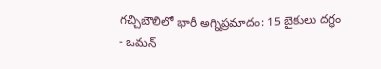గచ్చిబౌలిలో భారీ అగ్నిప్రమాదం: 15 బైకులు దగ్ధం
- ఒమన్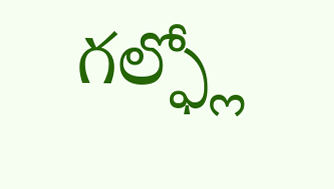గల్ఫ్లో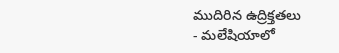ముదిరిన ఉద్రిక్తతలు
- మలేషియాలో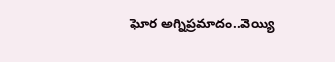ఘోర అగ్నిప్రమాదం..వెయ్యి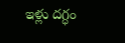ఇళ్లు దగ్ధం